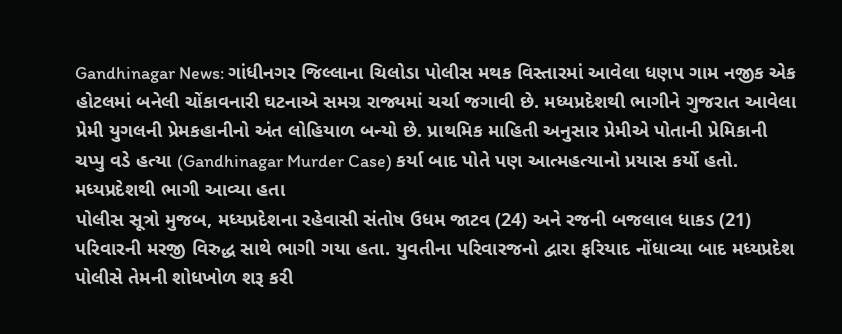Gandhinagar News: ગાંધીનગર જિલ્લાના ચિલોડા પોલીસ મથક વિસ્તારમાં આવેલા ધણપ ગામ નજીક એક હોટલમાં બનેલી ચોંકાવનારી ઘટનાએ સમગ્ર રાજ્યમાં ચર્ચા જગાવી છે. મધ્યપ્રદેશથી ભાગીને ગુજરાત આવેલા પ્રેમી યુગલની પ્રેમકહાનીનો અંત લોહિયાળ બન્યો છે. પ્રાથમિક માહિતી અનુસાર પ્રેમીએ પોતાની પ્રેમિકાની ચપ્પુ વડે હત્યા (Gandhinagar Murder Case) કર્યા બાદ પોતે પણ આત્મહત્યાનો પ્રયાસ કર્યો હતો.
મધ્યપ્રદેશથી ભાગી આવ્યા હતા
પોલીસ સૂત્રો મુજબ, મધ્યપ્રદેશના રહેવાસી સંતોષ ઉધમ જાટવ (24) અને રજની બજલાલ ધાકડ (21) પરિવારની મરજી વિરુદ્ધ સાથે ભાગી ગયા હતા. યુવતીના પરિવારજનો દ્વારા ફરિયાદ નોંધાવ્યા બાદ મધ્યપ્રદેશ પોલીસે તેમની શોધખોળ શરૂ કરી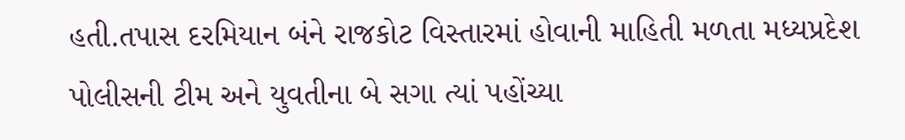હતી.તપાસ દરમિયાન બંને રાજકોટ વિસ્તારમાં હોવાની માહિતી મળતા મધ્યપ્રદેશ પોલીસની ટીમ અને યુવતીના બે સગા ત્યાં પહોંચ્યા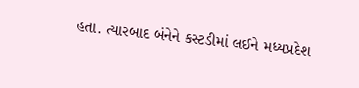હતા. ત્યારબાદ બંનેને કસ્ટડીમાં લઈને મધ્યપ્રદેશ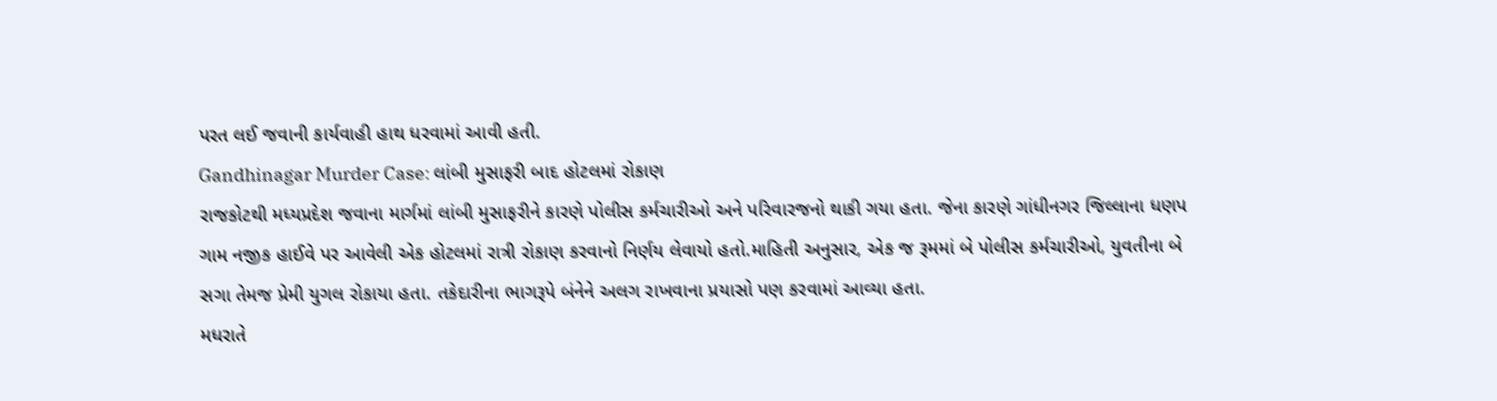પરત લઈ જવાની કાર્યવાહી હાથ ધરવામાં આવી હતી.
Gandhinagar Murder Case: લાંબી મુસાફરી બાદ હોટલમાં રોકાણ
રાજકોટથી મધ્યપ્રદેશ જવાના માર્ગમાં લાંબી મુસાફરીને કારણે પોલીસ કર્મચારીઓ અને પરિવારજનો થાકી ગયા હતા. જેના કારણે ગાંધીનગર જિલ્લાના ધણપ ગામ નજીક હાઈવે પર આવેલી એક હોટલમાં રાત્રી રોકાણ કરવાનો નિર્ણય લેવાયો હતો.માહિતી અનુસાર, એક જ રૂમમાં બે પોલીસ કર્મચારીઓ, યુવતીના બે સગા તેમજ પ્રેમી યુગલ રોકાયા હતા. તકેદારીના ભાગરૂપે બંનેને અલગ રાખવાના પ્રયાસો પણ કરવામાં આવ્યા હતા.
મધરાતે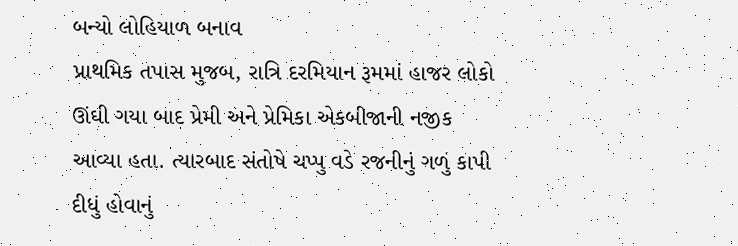બન્યો લોહિયાળ બનાવ
પ્રાથમિક તપાસ મુજબ, રાત્રિ દરમિયાન રૂમમાં હાજર લોકો ઊંઘી ગયા બાદ પ્રેમી અને પ્રેમિકા એકબીજાની નજીક આવ્યા હતા. ત્યારબાદ સંતોષે ચપ્પુ વડે રજનીનું ગળું કાપી દીધું હોવાનું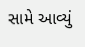સામે આવ્યું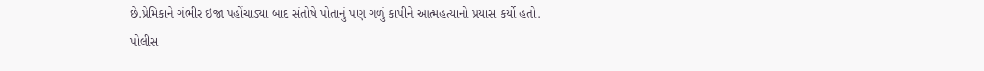છે.પ્રેમિકાને ગંભીર ઇજા પહોંચાડ્યા બાદ સંતોષે પોતાનું પણ ગળું કાપીને આત્મહત્યાનો પ્રયાસ કર્યો હતો.
પોલીસ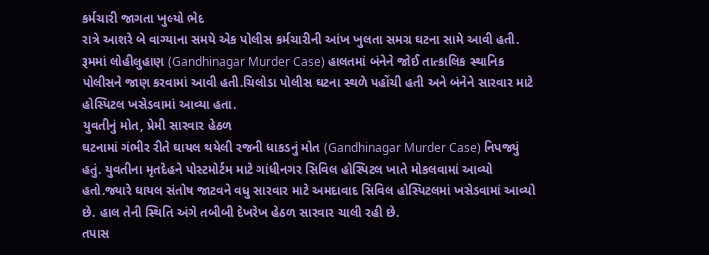કર્મચારી જાગતા ખુલ્યો ભેદ
રાત્રે આશરે બે વાગ્યાના સમયે એક પોલીસ કર્મચારીની આંખ ખુલતા સમગ્ર ઘટના સામે આવી હતી. રૂમમાં લોહીલુહાણ (Gandhinagar Murder Case) હાલતમાં બંનેને જોઈ તાત્કાલિક સ્થાનિક પોલીસને જાણ કરવામાં આવી હતી.ચિલોડા પોલીસ ઘટના સ્થળે પહોંચી હતી અને બંનેને સારવાર માટે હોસ્પિટલ ખસેડવામાં આવ્યા હતા.
યુવતીનું મોત, પ્રેમી સારવાર હેઠળ
ઘટનામાં ગંભીર રીતે ઘાયલ થયેલી રજની ધાકડનું મોત (Gandhinagar Murder Case) નિપજ્યું હતું. યુવતીના મૃતદેહને પોસ્ટમોર્ટમ માટે ગાંધીનગર સિવિલ હોસ્પિટલ ખાતે મોકલવામાં આવ્યો હતો.જ્યારે ઘાયલ સંતોષ જાટવને વધુ સારવાર માટે અમદાવાદ સિવિલ હોસ્પિટલમાં ખસેડવામાં આવ્યો છે. હાલ તેની સ્થિતિ અંગે તબીબી દેખરેખ હેઠળ સારવાર ચાલી રહી છે.
તપાસ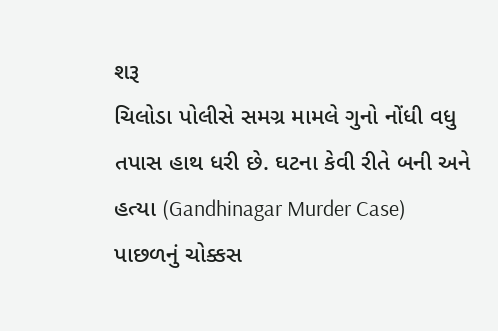શરૂ
ચિલોડા પોલીસે સમગ્ર મામલે ગુનો નોંધી વધુ તપાસ હાથ ધરી છે. ઘટના કેવી રીતે બની અને હત્યા (Gandhinagar Murder Case) પાછળનું ચોક્કસ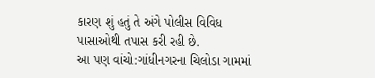કારણ શું હતું તે અંગે પોલીસ વિવિધ પાસાઓથી તપાસ કરી રહી છે.
આ પણ વાંચો:ગાંધીનગરના ચિલોડા ગામમાં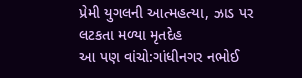પ્રેમી યુગલની આત્મહત્યા, ઝાડ પર લટકતા મળ્યા મૃતદેહ
આ પણ વાંચો:ગાંધીનગર નભોઈ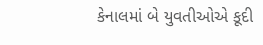કેનાલમાં બે યુવતીઓએ કૂદી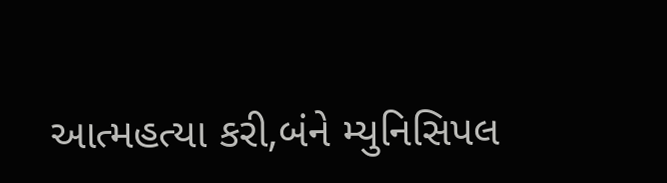આત્મહત્યા કરી,બંને મ્યુનિસિપલ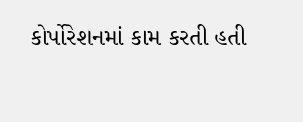કોર્પોરેશનમાં કામ કરતી હતી